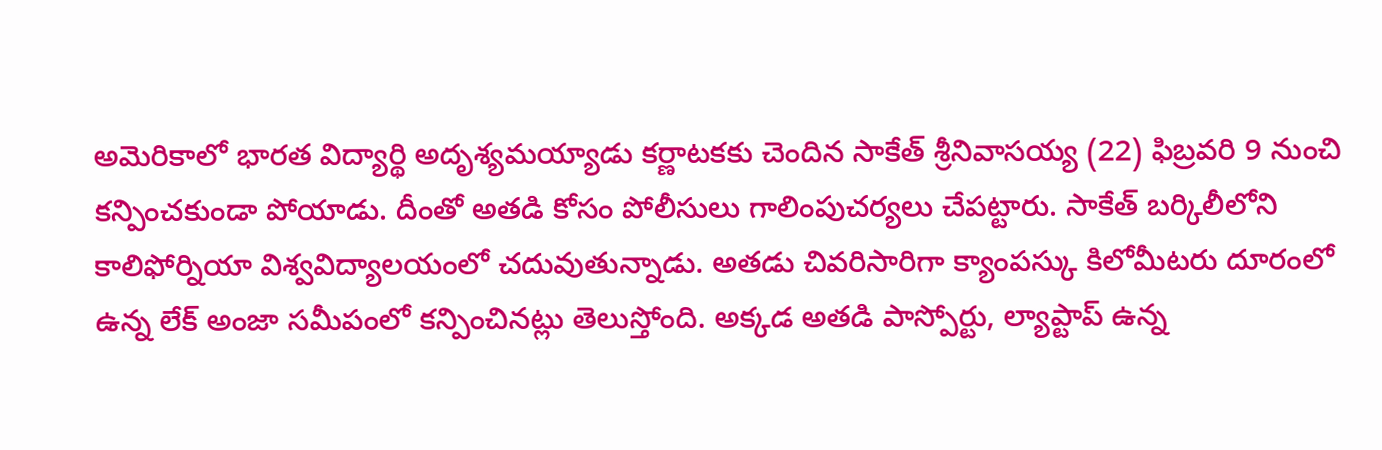అమెరికాలో భారత విద్యార్థి అదృశ్యమయ్యాడు కర్ణాటకకు చెందిన సాకేత్ శ్రీనివాసయ్య (22) ఫిబ్రవరి 9 నుంచి కన్పించకుండా పోయాడు. దీంతో అతడి కోసం పోలీసులు గాలింపుచర్యలు చేపట్టారు. సాకేత్ బర్కిలీలోని కాలిఫోర్నియా విశ్వవిద్యాలయంలో చదువుతున్నాడు. అతడు చివరిసారిగా క్యాంపస్కు కిలోమీటరు దూరంలో ఉన్న లేక్ అంజా సమీపంలో కన్పించినట్లు తెలుస్తోంది. అక్కడ అతడి పాస్పోర్టు, ల్యాప్టాప్ ఉన్న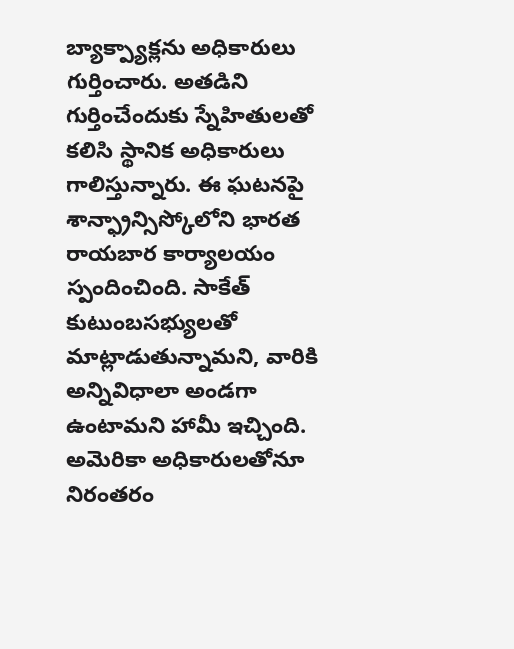బ్యాక్ప్యాక్లను అధికారులు గుర్తించారు. అతడిని గుర్తించేందుకు స్నేహితులతో కలిసి స్థానిక అధికారులు గాలిస్తున్నారు. ఈ ఘటనపై శాన్ఫ్రాన్సిస్కోలోని భారత రాయబార కార్యాలయం స్పందించింది. సాకేత్ కుటుంబసభ్యులతో మాట్లాడుతున్నామని, వారికి అన్నివిధాలా అండగా ఉంటామని హామీ ఇచ్చింది. అమెరికా అధికారులతోనూ నిరంతరం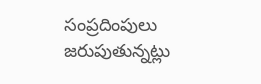సంప్రదింపులు జరుపుతున్నట్లు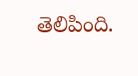తెలిపింది.